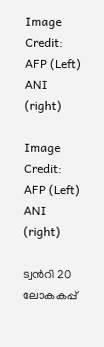Image Credit: AFP (Left) ANI (right)

Image Credit: AFP (Left) ANI (right)

ട്വന്‍റി 20 ലോകകപ്പ്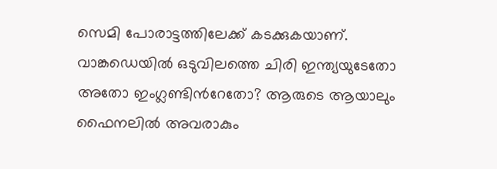സെമി പോരാട്ടത്തിലേക്ക് കടക്കുകയാണ്. വാങ്കഡെയില്‍ ഒടുവിലത്തെ ചിരി ഇന്ത്യയുടേതോ അതോ ഇംഗ്ലണ്ടിന്‍റേതോ? ആരുടെ ആയാലും ഫൈനലില്‍ അവരാകും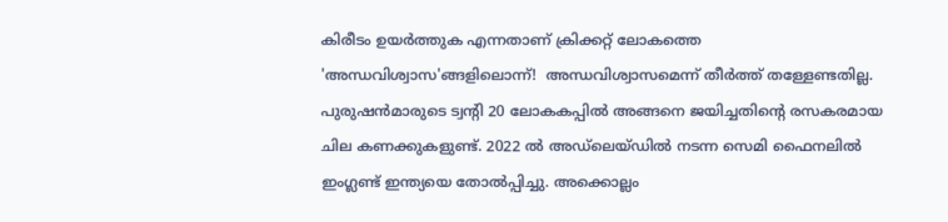കിരീടം ഉയര്‍ത്തുക എന്നതാണ് ക്രിക്കറ്റ് ലോകത്തെ 'അന്ധവിശ്വാസ'ങ്ങളിലൊന്ന്!  അന്ധവിശ്വാസമെന്ന് തീര്‍ത്ത് തള്ളേണ്ടതില്ല. പുരുഷന്‍മാരുടെ ട്വന്‍റി 20 ലോകകപ്പില്‍ അങ്ങനെ ജയിച്ചതിന്‍റെ രസകരമായ ചില കണക്കുകളുണ്ട്. 2022 ല്‍ അഡ്ലെയ്ഡില്‍ നടന്ന സെമി ഫൈനലില്‍ ഇംഗ്ലണ്ട് ഇന്ത്യയെ തോല്‍പ്പിച്ചു. അക്കൊല്ലം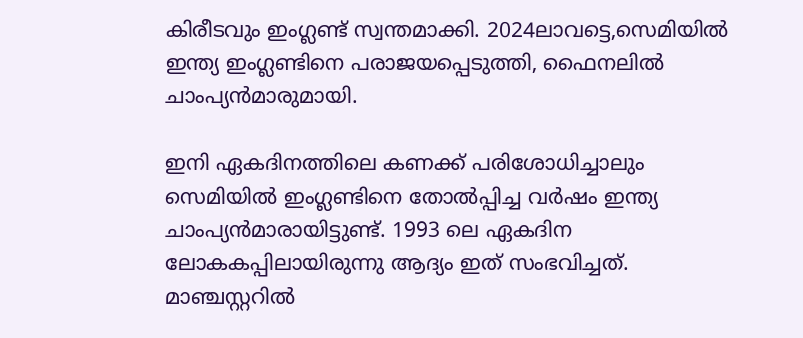കിരീടവും ഇംഗ്ലണ്ട് സ്വന്തമാക്കി. 2024ലാവട്ടെ,സെമിയില്‍ ഇന്ത്യ ഇംഗ്ലണ്ടിനെ പരാജയപ്പെടുത്തി, ഫൈനലില്‍ ചാംപ്യന്‍മാരുമായി.

ഇനി ഏകദിനത്തിലെ കണക്ക് പരിശോധിച്ചാലും സെമിയില്‍ ഇംഗ്ലണ്ടിനെ തോല്‍പ്പിച്ച വര്‍ഷം ഇന്ത്യ ചാംപ്യന്‍മാരായിട്ടുണ്ട്. 1993 ലെ ഏകദിന ലോകകപ്പിലായിരുന്നു ആദ്യം ഇത് സംഭവിച്ചത്. മാഞ്ചസ്റ്ററില്‍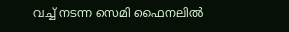വച്ച് നടന്ന സെമി ഫൈനലില്‍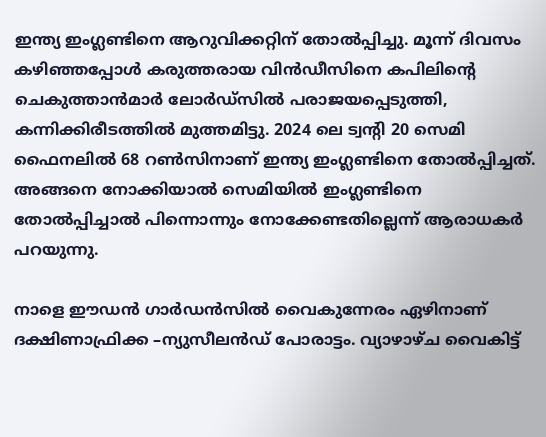ഇന്ത്യ ഇംഗ്ലണ്ടിനെ ആറുവിക്കറ്റിന് തോല്‍പ്പിച്ചു. മൂന്ന് ദിവസം കഴിഞ്ഞപ്പോള്‍ കരുത്തരായ വിന്‍ഡീസിനെ കപിലിന്‍റെ ചെകുത്താന്‍മാര്‍ ലോര്‍ഡ്സില്‍ പരാജയപ്പെടുത്തി, കന്നിക്കിരീടത്തില്‍ മുത്തമിട്ടു. 2024 ലെ ട്വന്‍റി 20 സെമി ഫൈനലില്‍ 68 റണ്‍സിനാണ് ഇന്ത്യ ഇംഗ്ലണ്ടിനെ തോല്‍പ്പിച്ചത്. അങ്ങനെ നോക്കിയാല്‍ സെമിയില്‍ ഇംഗ്ലണ്ടിനെ തോല്‍പ്പിച്ചാല്‍ പിന്നൊന്നും നോക്കേണ്ടതില്ലെന്ന് ആരാധകര്‍ പറയുന്നു.

നാളെ ഈഡന്‍ ഗാര്‍ഡന്‍സില്‍ വൈകുന്നേരം ഏഴിനാണ് ദക്ഷിണാഫ്രിക്ക –ന്യുസീലന്‍ഡ് പോരാട്ടം. വ്യാഴാഴ്ച വൈകിട്ട്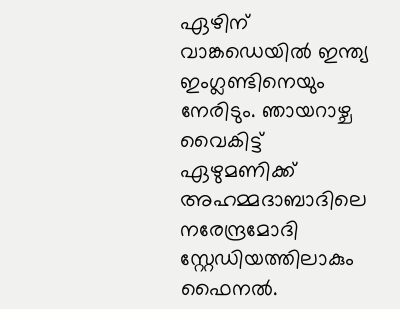ഏഴിന് വാങ്കഡെയില്‍ ഇന്ത്യ ഇംഗ്ലണ്ടിനെയും നേരിടും. ഞായറാഴ്ച വൈകിട്ട് ഏഴുമണിക്ക് അഹമ്മദാബാദിലെ നരേന്ദ്രമോദി സ്റ്റേഡിയത്തിലാകും ഫൈനല്‍.